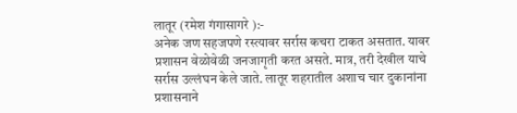लातूर (रमेश गंगासागरे ):-
अनेक जण सहजपणे रस्त्यावर सर्रास कचरा टाकत असतात. यावर प्रशासन वेळोवेळी जनजागृती करत असते. मात्र, तरी देखील याचे सर्रास उल्लंघन केले जाते. लातूर शहरातील अशाच चार दुकानांना प्रशासनाने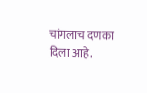चांगलाच दणका दिला आहे.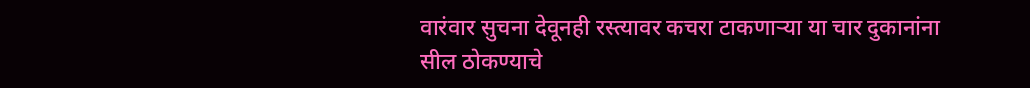वारंवार सुचना देवूनही रस्त्यावर कचरा टाकणाऱ्या या चार दुकानांना सील ठोकण्याचे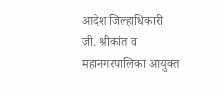आदेश जिल्हाधिकारी जी. श्रीकांत व महानगरपालिका आयुक्त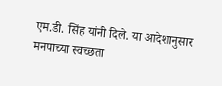एम.डी. सिंह यांनी दिले. या आदेशानुसार मनपाच्या स्वच्छता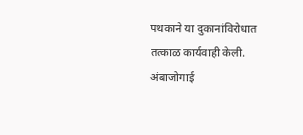पथकाने या दुकानांविरोधात तत्काळ कार्यवाही केली. अंबाजोगाई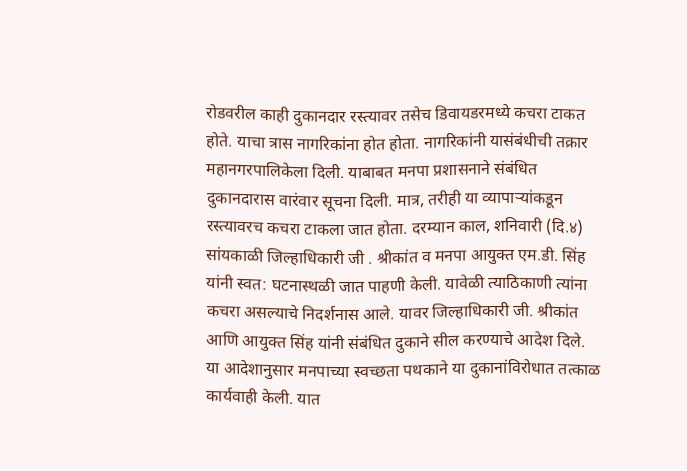रोडवरील काही दुकानदार रस्त्यावर तसेच डिवायडरमध्ये कचरा टाकत होते. याचा त्रास नागरिकांना होत होता. नागरिकांनी यासंबंधीची तक्रार महानगरपालिकेला दिली. याबाबत मनपा प्रशासनाने संबंधित दुकानदारास वारंवार सूचना दिली. मात्र, तरीही या व्यापाऱ्यांकडून रस्त्यावरच कचरा टाकला जात होता. दरम्यान काल, शनिवारी (दि.४) सांयकाळी जिल्हाधिकारी जी . श्रीकांत व मनपा आयुक्त एम.डी. सिंह यांनी स्वत: घटनास्थळी जात पाहणी केली. यावेळी त्याठिकाणी त्यांना कचरा असल्याचे निदर्शनास आले. यावर जिल्हाधिकारी जी. श्रीकांत आणि आयुक्त सिंह यांनी संबंधित दुकाने सील करण्याचे आदेश दिले. या आदेशानुसार मनपाच्या स्वच्छता पथकाने या दुकानांविरोधात तत्काळ कार्यवाही केली. यात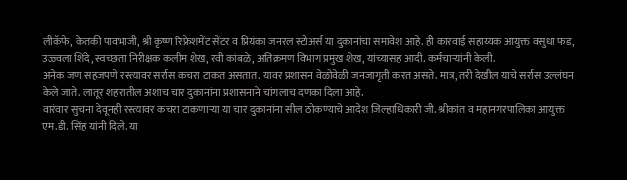लीकॅफे, केतकी पावभाजी, श्री कृष्ण रिफ्रेशमेंट सेंटर व प्रियंका जनरल स्टोअर्स या दुकानांचा समावेश आहे. ही कारवाई सहाय्यक आयुक्त वसुधा फड, उज्ज्वला शिंदे, स्वच्छता निरीक्षक कलीम शेख, रवी कांबळे, अतिक्रमण विभाग प्रमुख शेख, यांच्यासह आदी. कर्मचाऱ्यांनी केली.
अनेक जण सहजपणे रस्त्यावर सर्रास कचरा टाकत असतात. यावर प्रशासन वेळोवेळी जनजागृती करत असते. मात्र, तरी देखील याचे सर्रास उल्लंघन केले जाते. लातूर शहरातील अशाच चार दुकानांना प्रशासनाने चांगलाच दणका दिला आहे.
वारंवार सुचना देवूनही रस्त्यावर कचरा टाकणाऱ्या या चार दुकानांना सील ठोकण्याचे आदेश जिल्हाधिकारी जी. श्रीकांत व महानगरपालिका आयुक्त एम.डी. सिंह यांनी दिले. या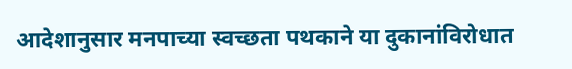आदेशानुसार मनपाच्या स्वच्छता पथकाने या दुकानांविरोधात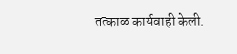तत्काळ कार्यवाही केली.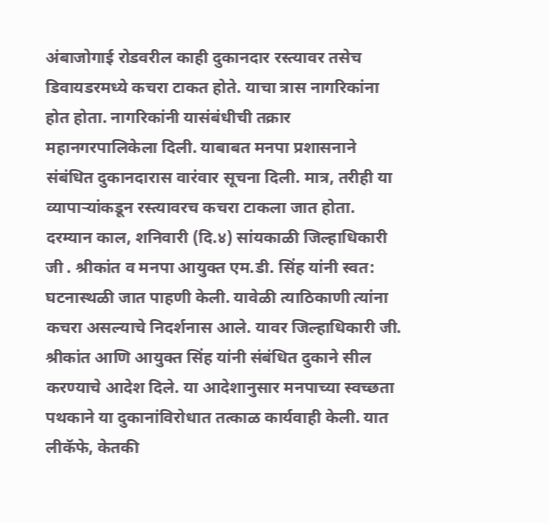अंबाजोगाई रोडवरील काही दुकानदार रस्त्यावर तसेच डिवायडरमध्ये कचरा टाकत होते. याचा त्रास नागरिकांना होत होता. नागरिकांनी यासंबंधीची तक्रार महानगरपालिकेला दिली. याबाबत मनपा प्रशासनाने संबंधित दुकानदारास वारंवार सूचना दिली. मात्र, तरीही या व्यापाऱ्यांकडून रस्त्यावरच कचरा टाकला जात होता. दरम्यान काल, शनिवारी (दि.४) सांयकाळी जिल्हाधिकारी जी . श्रीकांत व मनपा आयुक्त एम.डी. सिंह यांनी स्वत: घटनास्थळी जात पाहणी केली. यावेळी त्याठिकाणी त्यांना कचरा असल्याचे निदर्शनास आले. यावर जिल्हाधिकारी जी. श्रीकांत आणि आयुक्त सिंह यांनी संबंधित दुकाने सील करण्याचे आदेश दिले. या आदेशानुसार मनपाच्या स्वच्छता पथकाने या दुकानांविरोधात तत्काळ कार्यवाही केली. यात लीकॅफे, केतकी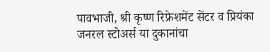पावभाजी, श्री कृष्ण रिफ्रेशमेंट सेंटर व प्रियंका जनरल स्टोअर्स या दुकानांचा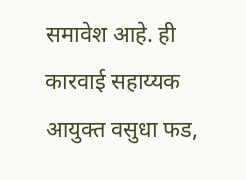समावेश आहे. ही कारवाई सहाय्यक आयुक्त वसुधा फड,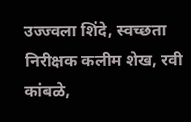उज्ज्वला शिंदे, स्वच्छता निरीक्षक कलीम शेख, रवी कांबळे,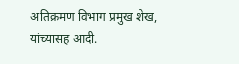अतिक्रमण विभाग प्रमुख शेख, यांच्यासह आदी.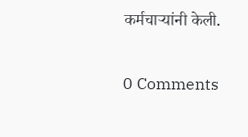कर्मचाऱ्यांनी केली.

0 Comments